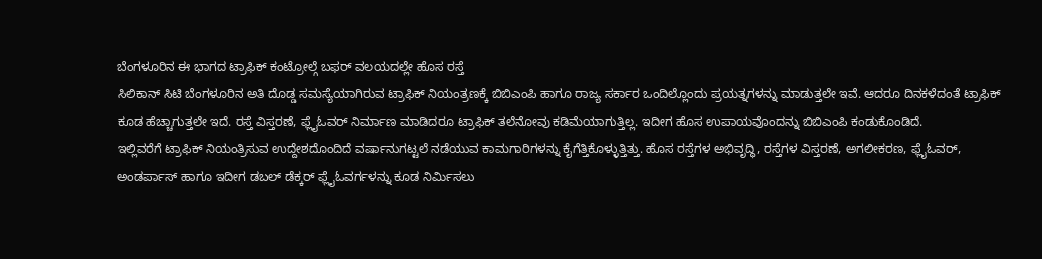ಬೆಂಗಳೂರಿನ ಈ ಭಾಗದ ಟ್ರಾಫಿಕ್ ಕಂಟ್ರೋಲ್ಗೆ ಬಫರ್ ವಲಯದಲ್ಲೇ ಹೊಸ ರಸ್ತೆ
ಸಿಲಿಕಾನ್ ಸಿಟಿ ಬೆಂಗಳೂರಿನ ಅತಿ ದೊಡ್ಡ ಸಮಸ್ಯೆಯಾಗಿರುವ ಟ್ರಾಫಿಕ್ ನಿಯಂತ್ರಣಕ್ಕೆ ಬಿಬಿಎಂಪಿ ಹಾಗೂ ರಾಜ್ಯ ಸರ್ಕಾರ ಒಂದಿಲ್ಲೊಂದು ಪ್ರಯತ್ನಗಳನ್ನು ಮಾಡುತ್ತಲೇ ಇವೆ. ಆದರೂ ದಿನಕಳೆದಂತೆ ಟ್ರಾಫಿಕ್ ಕೂಡ ಹೆಚ್ಚಾಗುತ್ತಲೇ ಇದೆ. ರಸ್ತೆ ವಿಸ್ತರಣೆ, ಫ್ಲೈಓವರ್ ನಿರ್ಮಾಣ ಮಾಡಿದರೂ ಟ್ರಾಫಿಕ್ ತಲೆನೋವು ಕಡಿಮೆಯಾಗುತ್ತಿಲ್ಲ. ಇದೀಗ ಹೊಸ ಉಪಾಯವೊಂದನ್ನು ಬಿಬಿಎಂಪಿ ಕಂಡುಕೊಂಡಿದೆ.
ಇಲ್ಲಿವರೆಗೆ ಟ್ರಾಫಿಕ್ ನಿಯಂತ್ರಿಸುವ ಉದ್ದೇಶದೊಂದಿದೆ ವರ್ಷಾನುಗಟ್ಟಲೆ ನಡೆಯುವ ಕಾಮಗಾರಿಗಳನ್ನು ಕೈಗೆತ್ತಿಕೊಳ್ಳುತ್ತಿತ್ತು. ಹೊಸ ರಸ್ತೆಗಳ ಅಭಿವೃದ್ಧಿ, ರಸ್ತೆಗಳ ವಿಸ್ತರಣೆ, ಅಗಲೀಕರಣ, ಫ್ಲೈಓವರ್, ಅಂಡರ್ಪಾಸ್ ಹಾಗೂ ಇದೀಗ ಡಬಲ್ ಡೆಕ್ಕರ್ ಫ್ಲೈಓವರ್ಗಳನ್ನು ಕೂಡ ನಿರ್ಮಿಸಲು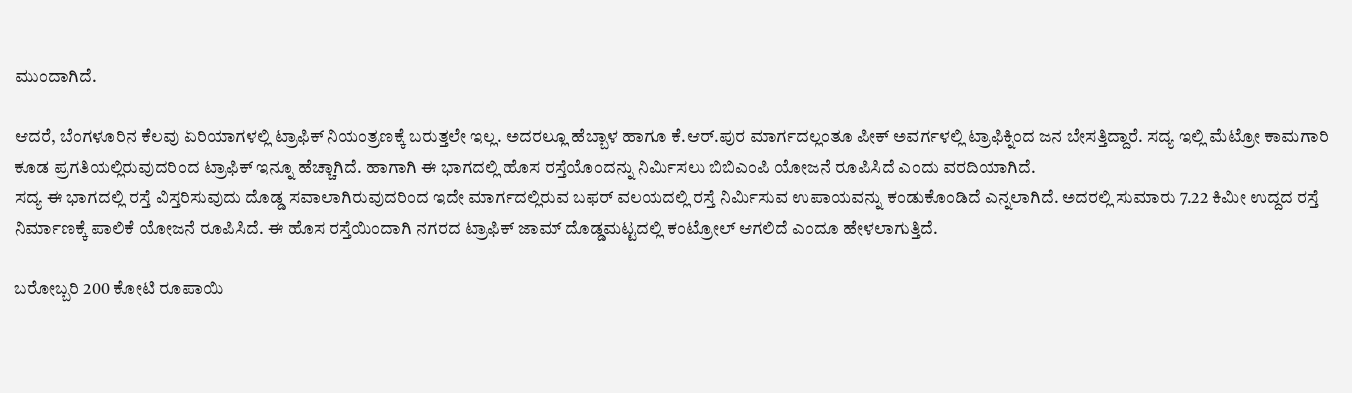ಮುಂದಾಗಿದೆ.

ಆದರೆ, ಬೆಂಗಳೂರಿನ ಕೆಲವು ಏರಿಯಾಗಳಲ್ಲಿ ಟ್ರಾಫಿಕ್ ನಿಯಂತ್ರಣಕ್ಕೆ ಬರುತ್ತಲೇ ಇಲ್ಲ. ಅದರಲ್ಲೂ ಹೆಬ್ಬಾಳ ಹಾಗೂ ಕೆ.ಆರ್.ಪುರ ಮಾರ್ಗದಲ್ಲಂತೂ ಪೀಕ್ ಅವರ್ಗಳಲ್ಲಿ ಟ್ರಾಫಿಕ್ನಿಂದ ಜನ ಬೇಸತ್ತಿದ್ದಾರೆ. ಸದ್ಯ ಇಲ್ಲಿ ಮೆಟ್ರೋ ಕಾಮಗಾರಿ ಕೂಡ ಪ್ರಗತಿಯಲ್ಲಿರುವುದರಿಂದ ಟ್ರಾಫಿಕ್ ಇನ್ನೂ ಹೆಚ್ಚಾಗಿದೆ. ಹಾಗಾಗಿ ಈ ಭಾಗದಲ್ಲಿ ಹೊಸ ರಸ್ತೆಯೊಂದನ್ನು ನಿರ್ಮಿಸಲು ಬಿಬಿಎಂಪಿ ಯೋಜನೆ ರೂಪಿಸಿದೆ ಎಂದು ವರದಿಯಾಗಿದೆ.
ಸದ್ಯ ಈ ಭಾಗದಲ್ಲಿ ರಸ್ತೆ ವಿಸ್ತರಿಸುವುದು ದೊಡ್ಡ ಸವಾಲಾಗಿರುವುದರಿಂದ ಇದೇ ಮಾರ್ಗದಲ್ಲಿರುವ ಬಫರ್ ವಲಯದಲ್ಲಿ ರಸ್ತೆ ನಿರ್ಮಿಸುವ ಉಪಾಯವನ್ನು ಕಂಡುಕೊಂಡಿದೆ ಎನ್ನಲಾಗಿದೆ. ಅದರಲ್ಲಿ ಸುಮಾರು 7.22 ಕಿಮೀ ಉದ್ದದ ರಸ್ತೆ ನಿರ್ಮಾಣಕ್ಕೆ ಪಾಲಿಕೆ ಯೋಜನೆ ರೂಪಿಸಿದೆ. ಈ ಹೊಸ ರಸ್ತೆಯಿಂದಾಗಿ ನಗರದ ಟ್ರಾಫಿಕ್ ಜಾಮ್ ದೊಡ್ಡಮಟ್ಟದಲ್ಲಿ ಕಂಟ್ರೋಲ್ ಆಗಲಿದೆ ಎಂದೂ ಹೇಳಲಾಗುತ್ತಿದೆ.

ಬರೋಬ್ಬರಿ 200 ಕೋಟಿ ರೂಪಾಯಿ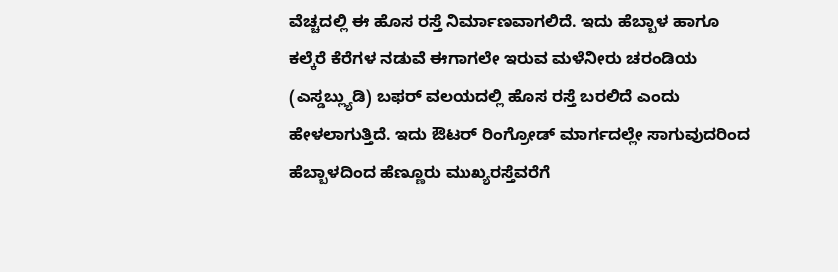ವೆಚ್ಚದಲ್ಲಿ ಈ ಹೊಸ ರಸ್ತೆ ನಿರ್ಮಾಣವಾಗಲಿದೆ. ಇದು ಹೆಬ್ಬಾಳ ಹಾಗೂ ಕಲ್ಕೆರೆ ಕೆರೆಗಳ ನಡುವೆ ಈಗಾಗಲೇ ಇರುವ ಮಳೆನೀರು ಚರಂಡಿಯ (ಎಸ್ಡಬ್ಲ್ಯುಡಿ) ಬಫರ್ ವಲಯದಲ್ಲಿ ಹೊಸ ರಸ್ತೆ ಬರಲಿದೆ ಎಂದು ಹೇಳಲಾಗುತ್ತಿದೆ. ಇದು ಔಟರ್ ರಿಂಗ್ರೋಡ್ ಮಾರ್ಗದಲ್ಲೇ ಸಾಗುವುದರಿಂದ ಹೆಬ್ಬಾಳದಿಂದ ಹೆಣ್ಣೂರು ಮುಖ್ಯರಸ್ತೆವರೆಗೆ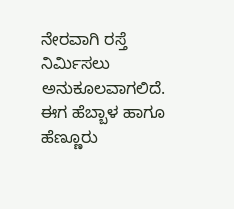ನೇರವಾಗಿ ರಸ್ತೆ ನಿರ್ಮಿಸಲು ಅನುಕೂಲವಾಗಲಿದೆ.
ಈಗ ಹೆಬ್ಬಾಳ ಹಾಗೂ ಹೆಣ್ಣೂರು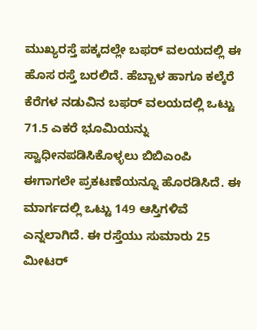ಮುಖ್ಯರಸ್ತೆ ಪಕ್ಕದಲ್ಲೇ ಬಫರ್ ವಲಯದಲ್ಲಿ ಈ ಹೊಸ ರಸ್ತೆ ಬರಲಿದೆ. ಹೆಬ್ಬಾಳ ಹಾಗೂ ಕಲ್ಕೆರೆ ಕೆರೆಗಳ ನಡುವಿನ ಬಫರ್ ವಲಯದಲ್ಲಿ ಒಟ್ಟು 71.5 ಎಕರೆ ಭೂಮಿಯನ್ನು ಸ್ವಾಧೀನಪಡಿಸಿಕೊಳ್ಳಲು ಬಿಬಿಎಂಪಿ ಈಗಾಗಲೇ ಪ್ರಕಟಣೆಯನ್ನೂ ಹೊರಡಿಸಿದೆ. ಈ ಮಾರ್ಗದಲ್ಲಿ ಒಟ್ಟು 149 ಆಸ್ತಿಗಳಿವೆ ಎನ್ನಲಾಗಿದೆ. ಈ ರಸ್ತೆಯು ಸುಮಾರು 25 ಮೀಟರ್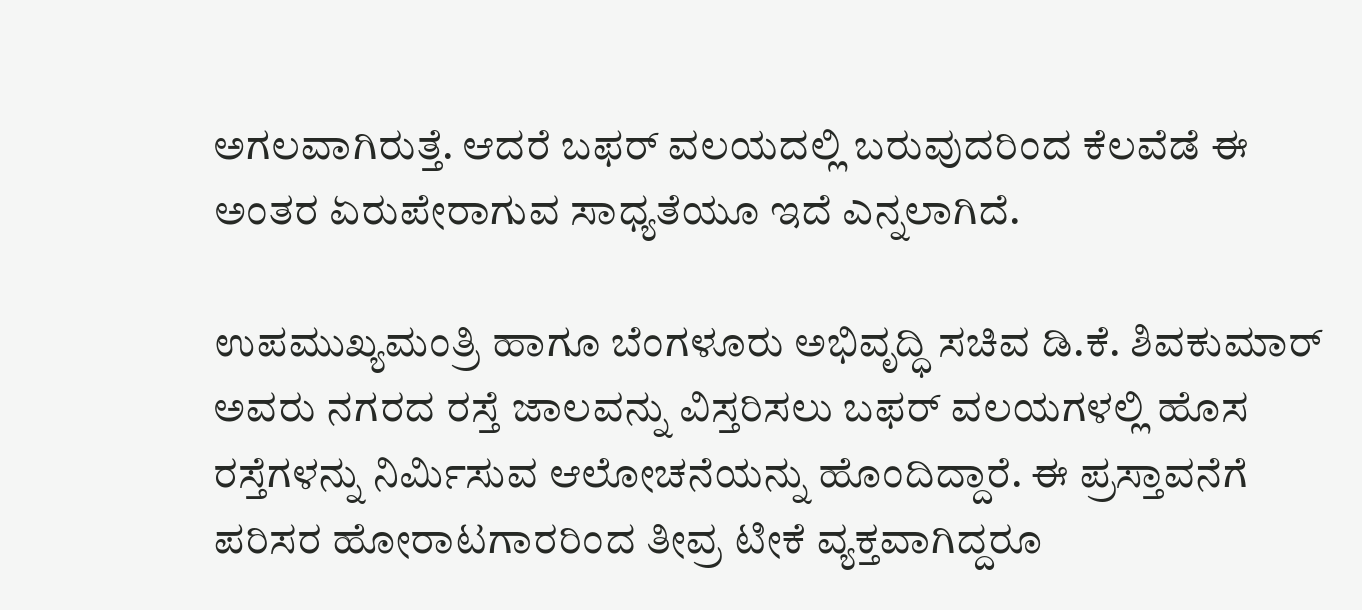ಅಗಲವಾಗಿರುತ್ತೆ. ಆದರೆ ಬಫರ್ ವಲಯದಲ್ಲಿ ಬರುವುದರಿಂದ ಕೆಲವೆಡೆ ಈ ಅಂತರ ಏರುಪೇರಾಗುವ ಸಾಧ್ಯತೆಯೂ ಇದೆ ಎನ್ನಲಾಗಿದೆ.

ಉಪಮುಖ್ಯಮಂತ್ರಿ ಹಾಗೂ ಬೆಂಗಳೂರು ಅಭಿವೃದ್ಧಿ ಸಚಿವ ಡಿ.ಕೆ. ಶಿವಕುಮಾರ್ ಅವರು ನಗರದ ರಸ್ತೆ ಜಾಲವನ್ನು ವಿಸ್ತರಿಸಲು ಬಫರ್ ವಲಯಗಳಲ್ಲಿ ಹೊಸ ರಸ್ತೆಗಳನ್ನು ನಿರ್ಮಿಸುವ ಆಲೋಚನೆಯನ್ನು ಹೊಂದಿದ್ದಾರೆ. ಈ ಪ್ರಸ್ತಾವನೆಗೆ ಪರಿಸರ ಹೋರಾಟಗಾರರಿಂದ ತೀವ್ರ ಟೀಕೆ ವ್ಯಕ್ತವಾಗಿದ್ದರೂ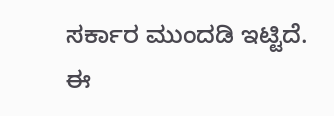ಸರ್ಕಾರ ಮುಂದಡಿ ಇಟ್ಟಿದೆ. ಈ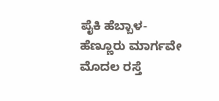ಪೈಕಿ ಹೆಬ್ಬಾಳ-ಹೆಣ್ಣೂರು ಮಾರ್ಗವೇ ಮೊದಲ ರಸ್ತೆ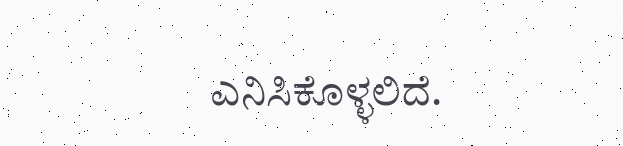ಎನಿಸಿಕೊಳ್ಳಲಿದೆ.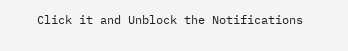Click it and Unblock the Notifications